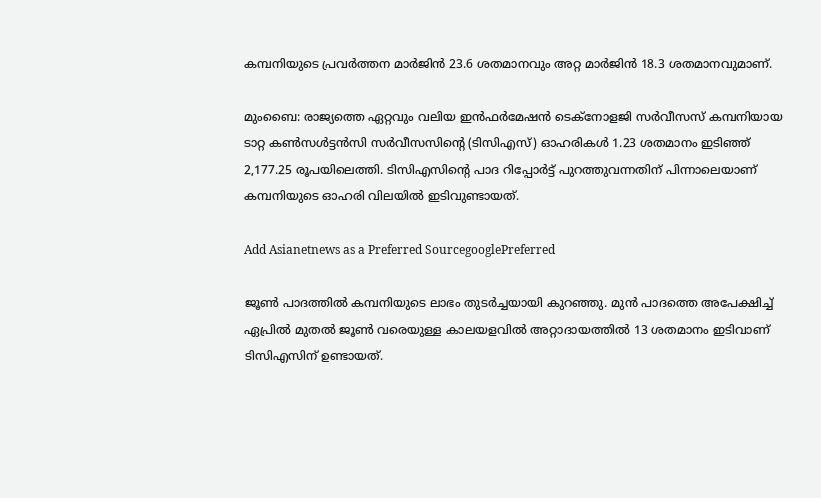കമ്പനിയുടെ പ്രവർത്തന മാർജിൻ 23.6 ശതമാനവും അറ്റ മാർജിൻ 18.3 ശതമാനവുമാണ്.

മുംബൈ: രാജ്യത്തെ ഏറ്റവും വലിയ ഇൻഫർമേഷൻ ടെക്‌നോളജി സർവീസസ് കമ്പനിയായ ടാറ്റ കൺസൾട്ടൻസി സർവീസസിന്റെ (ടിസിഎസ്) ഓഹരികൾ 1.23 ശതമാനം ഇടിഞ്ഞ് 2,177.25 രൂപയിലെത്തി. ടിസിഎസിന്റെ പാദ റിപ്പോർട്ട് പുറത്തുവന്നതിന് പിന്നാലെയാണ് കമ്പനിയു‌ടെ ഓഹരി വിലയിൽ ഇടിവുണ്ടായത്.

Add Asianetnews as a Preferred SourcegooglePreferred

ജൂൺ പാദത്തിൽ കമ്പനിയുടെ ലാഭം തുടർച്ചയായി കുറഞ്ഞു. മുൻ പാദത്തെ അപേക്ഷിച്ച് ഏപ്രിൽ മുതൽ ജൂൺ വരെയുള്ള കാലയളവിൽ അറ്റാദായത്തിൽ 13 ശതമാനം ഇടിവാണ് ടിസിഎസിന് ഉണ്ടായത്.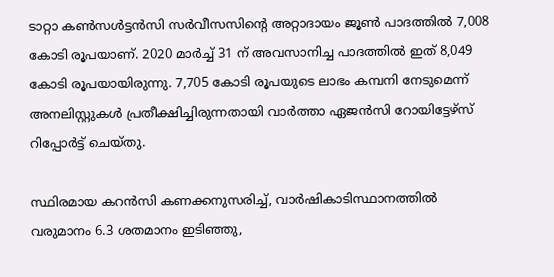ടാറ്റാ കൺസൾട്ടൻസി സർവീസസിന്റെ അറ്റാദായം ജൂൺ പാദത്തിൽ 7,008 കോടി രൂപയാണ്. 2020 മാർച്ച് 31 ന് അവസാനിച്ച പാദത്തിൽ ഇത് 8,049 കോടി രൂപയായിരുന്നു. 7,705 കോടി രൂപയുടെ ലാഭം കമ്പനി നേടുമെന്ന് അനലിസ്റ്റുകൾ പ്രതീക്ഷിച്ചിരുന്നതായി വാർത്താ ഏജൻസി റോയിട്ടേഴ്സ് റിപ്പോർട്ട് ചെയ്തു.

സ്ഥിരമായ കറൻസി കണക്കനുസരിച്ച്, വാർഷികാടിസ്ഥാനത്തിൽ വരുമാനം 6.3 ശതമാനം ഇടിഞ്ഞു,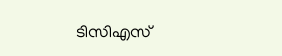ടിസിഎസ്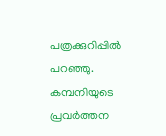പത്രക്കുറിപ്പിൽ പറഞ്ഞു. കമ്പനിയുടെ പ്രവർത്തന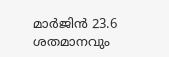മാർജിൻ 23.6 ശതമാനവും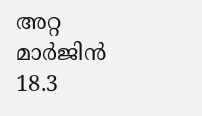അറ്റ മാർജിൻ 18.3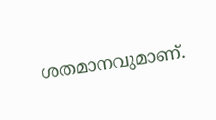ശതമാനവുമാണ്.